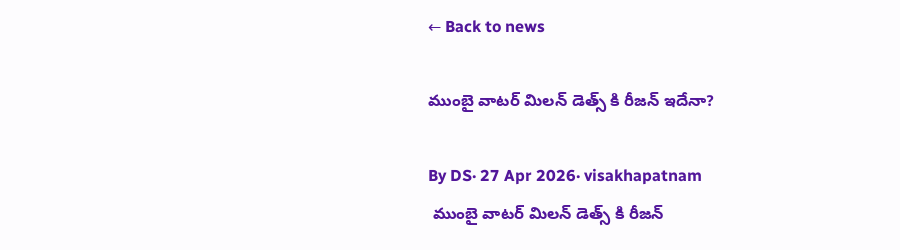← Back to news

ముంబై వాటర్ మిలన్ డెత్స్ కి రీజన్ ఇదేనా?

By DS· 27 Apr 2026· visakhapatnam
 ముంబై వాటర్ మిలన్ డెత్స్ కి రీజన్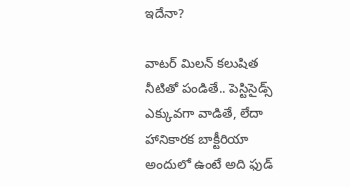ఇదేనా?

వాటర్ మిలన్ కలుషిత నీటితో పండితే.. పెస్టిసైడ్స్ ఎక్కువగా వాడితే, లేదా హానికారక బాక్టీరియా అందులో ఉంటే అది ఫుడ్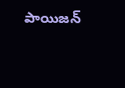పాయిజన్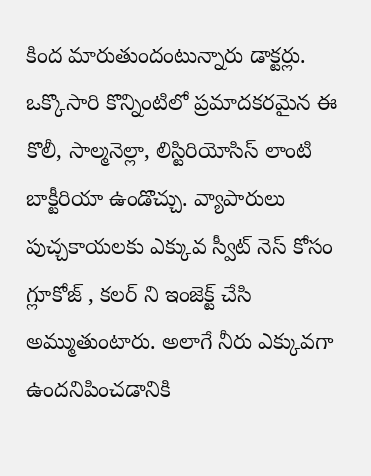కింద మారుతుందంటున్నారు డాక్టర్లు. ఒక్కొసారి కొన్నింటిలో ప్రమాదకరమైన ఈ కొలీ, సాల్మనెల్లా, లిస్టిరియోసిస్ లాంటి బాక్టీరియా ఉండొచ్చు. వ్యాపారులు పుచ్చకాయలకు ఎక్కువ స్వీట్ నెస్ కోసం గ్లూకోజ్ , కలర్ ని ఇంజెక్ట్ చేసి అమ్ముతుంటారు. అలాగే నీరు ఎక్కువగా ఉందనిపించడానికి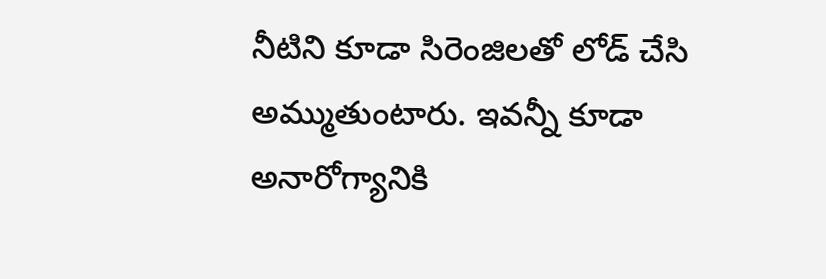నీటిని కూడా సిరెంజిలతో లోడ్ చేసి అమ్ముతుంటారు. ఇవన్నీ కూడా అనారోగ్యానికి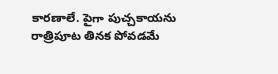కారణాలే. పైగా పుచ్చకాయను రాత్రిపూట తినక పోవడమే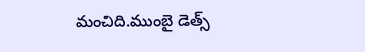మంచిది.ముంబై డెత్స్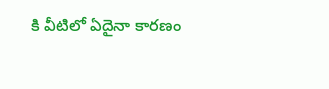కి వీటిలో ఏదైనా కారణం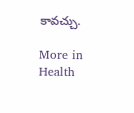కావచ్చు.

More in Health